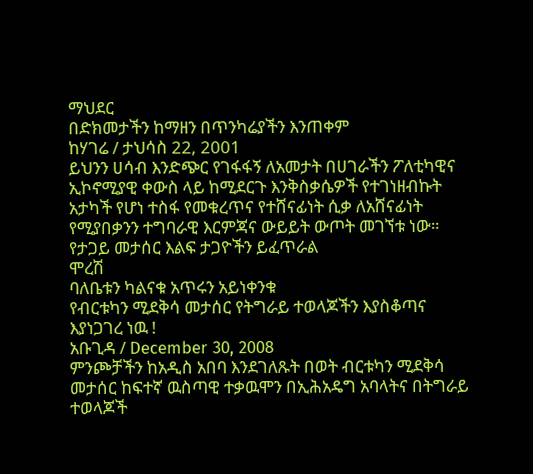ማህደር
በድክመታችን ከማዘን በጥንካሬያችን እንጠቀም
ከሃገሬ / ታህሳስ 22, 2001
ይህንን ሀሳብ እንድጭር የገፋፋኝ ለአመታት በሀገራችን ፖለቲካዊና ኢኮኖሚያዊ ቀውስ ላይ ከሚደርጉ እንቅስቃሴዎች የተገነዘብኩት አታካች የሆነ ተስፋ የመቁረጥና የተሸናፊነት ሲቃ ለአሸናፊነት የሚያበቃንን ተግባራዊ እርምጃና ውይይት ውጦት መገኘቱ ነው።
የታጋይ መታሰር እልፍ ታጋዮችን ይፈጥራል
ሞረሽ
ባለቤቱን ካልናቁ አጥሩን አይነቀንቁ
የብርቱካን ሚደቅሳ መታሰር የትግራይ ተወላጆችን እያስቆጣና እያነጋገረ ነዉ !
አቡጊዳ / December 30, 2008
ምንጮቻችን ከአዲስ አበባ እንደገለጹት በወት ብርቱካን ሚደቅሳ መታሰር ከፍተኛ ዉስጣዊ ተቃዉሞን በኢሕአዴግ አባላትና በትግራይ ተወላጆች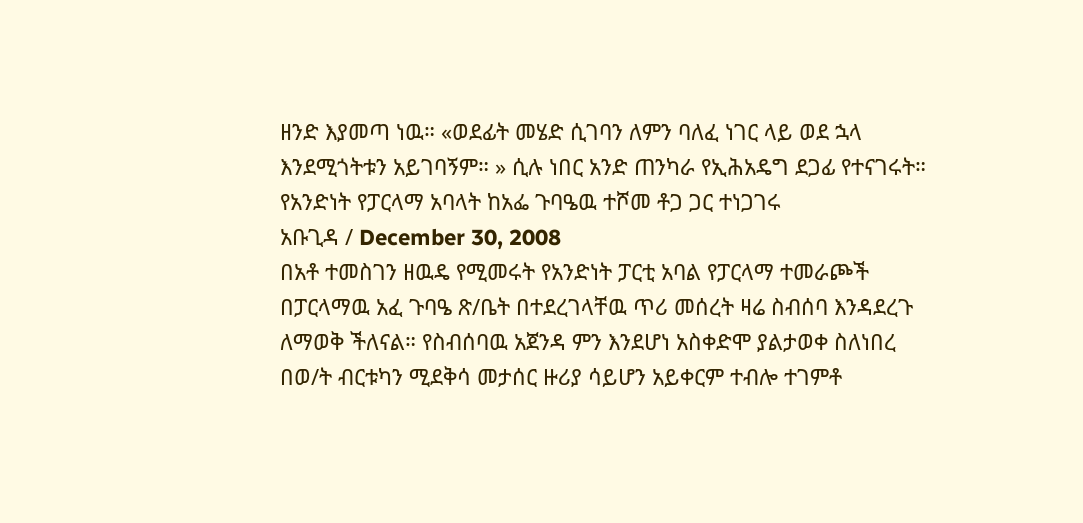ዘንድ እያመጣ ነዉ። «ወደፊት መሄድ ሲገባን ለምን ባለፈ ነገር ላይ ወደ ኋላ እንደሚጎትቱን አይገባኝም። » ሲሉ ነበር አንድ ጠንካራ የኢሕአዴግ ደጋፊ የተናገሩት።
የአንድነት የፓርላማ አባላት ከአፌ ጉባዔዉ ተሾመ ቶጋ ጋር ተነጋገሩ
አቡጊዳ / December 30, 2008
በአቶ ተመስገን ዘዉዴ የሚመሩት የአንድነት ፓርቲ አባል የፓርላማ ተመራጮች በፓርላማዉ አፈ ጉባዔ ጽ/ቤት በተደረገላቸዉ ጥሪ መሰረት ዛሬ ስብሰባ እንዳደረጉ ለማወቅ ችለናል። የስብሰባዉ አጀንዳ ምን እንደሆነ አስቀድሞ ያልታወቀ ስለነበረ በወ/ት ብርቱካን ሚደቅሳ መታሰር ዙሪያ ሳይሆን አይቀርም ተብሎ ተገምቶ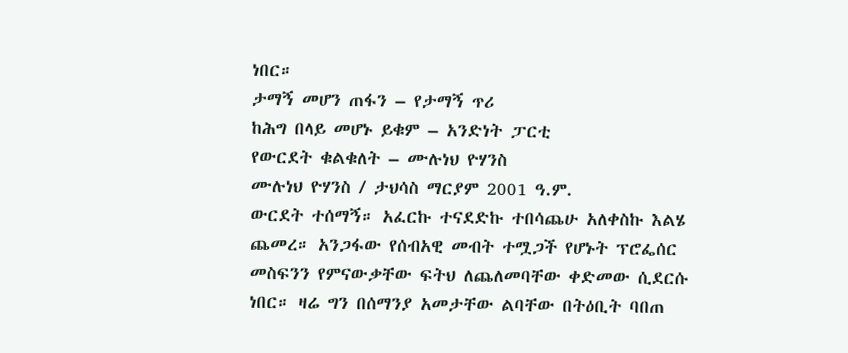ነበር።
ታማኝ መሆን ጠፋን – የታማኝ ጥሪ
ከሕግ በላይ መሆኑ ይቁም – አንድነት ፓርቲ
የውርደት ቁልቁለት – ሙሉነህ ዮሃንስ
ሙሉነህ ዮሃንስ / ታህሳስ ማርያም 2001 ዓ.ም.
ውርደት ተሰማኝ። አፈርኩ ተናደድኩ ተበሳጨሁ አለቀስኩ እልሄ ጨመረ። አንጋፋው የሰብአዊ መብት ተሟጋች የሆኑት ፕሮፌሰር መስፍንን የምናውቃቸው ፍትህ ለጨለመባቸው ቀድመው ሲደርሱ ነበር። ዛሬ ግን በሰማንያ አመታቸው ልባቸው በትዕቢት ባበጠ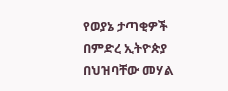የወያኔ ታጣቂዎች በምድረ ኢትዮጵያ በህዝባቸው መሃል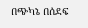በጭካኔ በሰደፍ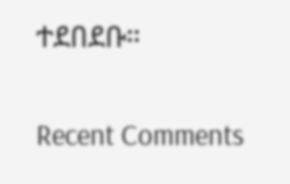ተደበደቡ።

Recent Comments